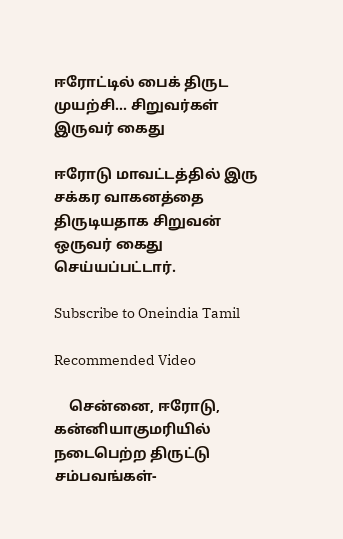ஈரோட்டில் பைக் திருட முயற்சி... சிறுவர்கள் இருவர் கைது

ஈரோடு மாவட்டத்தில் இரு சக்கர வாகனத்தை திருடியதாக சிறுவன் ஒருவர் கைது செய்யப்பட்டார்.

Subscribe to Oneindia Tamil

Recommended Video

    சென்னை, ஈரோடு, கன்னியாகுமரியில் நடைபெற்ற திருட்டு சம்பவங்கள்-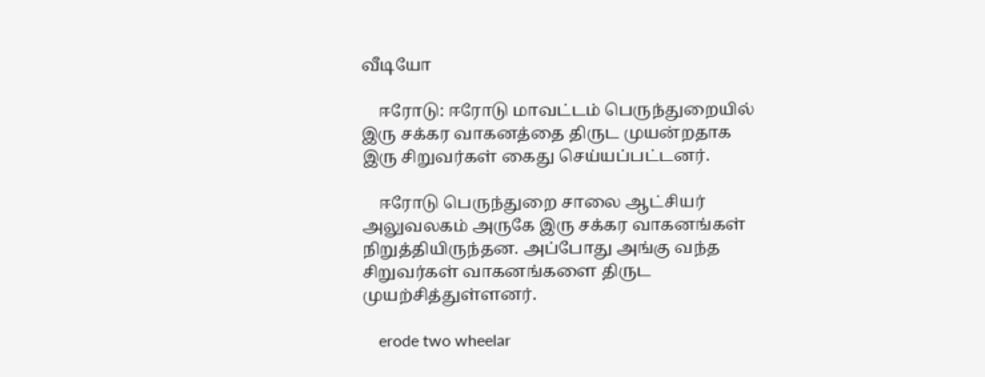வீடியோ

    ஈரோடு: ஈரோடு மாவட்டம் பெருந்துறையில் இரு சக்கர வாகனத்தை திருட முயன்றதாக இரு சிறுவர்கள் கைது செய்யப்பட்டனர்.

    ஈரோடு பெருந்துறை சாலை ஆட்சியர் அலுவலகம் அருகே இரு சக்கர வாகனங்கள் நிறுத்தியிருந்தன. அப்போது அங்கு வந்த சிறுவர்கள் வாகனங்களை திருட முயற்சித்துள்ளனர்.

    erode two wheelar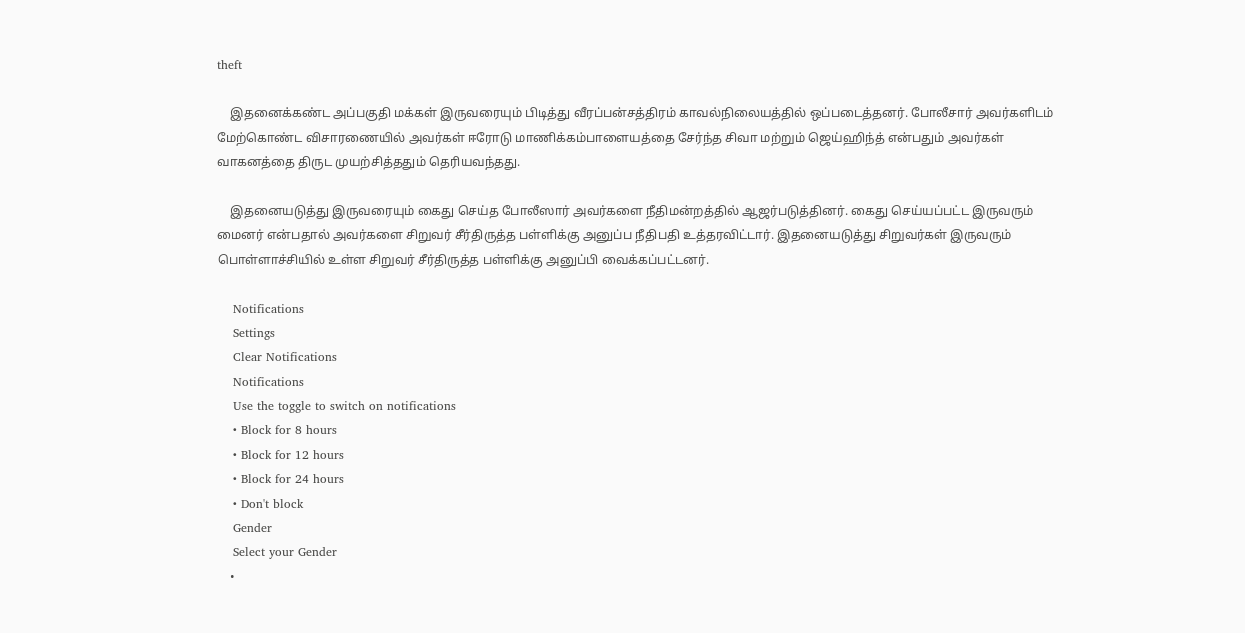theft

    இதனைக்கண்ட அப்பகுதி மக்கள் இருவரையும் பிடித்து வீரப்பன்சத்திரம் காவல்நிலையத்தில் ஒப்படைத்தனர். போலீசார் அவர்களிடம் மேற்கொண்ட விசாரணையில் அவர்கள் ஈரோடு மாணிக்கம்பாளையத்தை சேர்ந்த சிவா மற்றும் ஜெய்ஹிந்த் என்பதும் அவர்கள் வாகனத்தை திருட முயற்சித்ததும் தெரியவந்தது.

    இதனையடுத்து இருவரையும் கைது செய்த போலீஸார் அவர்களை நீதிமன்றத்தில் ஆஜர்படுத்தினர். கைது செய்யப்பட்ட இருவரும் மைனர் என்பதால் அவர்களை சிறுவர் சீர்திருத்த பள்ளிக்கு அனுப்ப நீதிபதி உத்தரவிட்டார். இதனையடுத்து சிறுவர்கள் இருவரும் பொள்ளாச்சியில் உள்ள சிறுவர் சீர்திருத்த பள்ளிக்கு அனுப்பி வைக்கப்பட்டனர்.

    Notifications
    Settings
    Clear Notifications
    Notifications
    Use the toggle to switch on notifications
    • Block for 8 hours
    • Block for 12 hours
    • Block for 24 hours
    • Don't block
    Gender
    Select your Gender
    •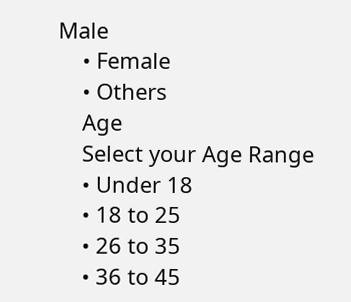Male
    • Female
    • Others
    Age
    Select your Age Range
    • Under 18
    • 18 to 25
    • 26 to 35
    • 36 to 45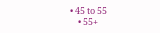• 45 to 55
    • 55+